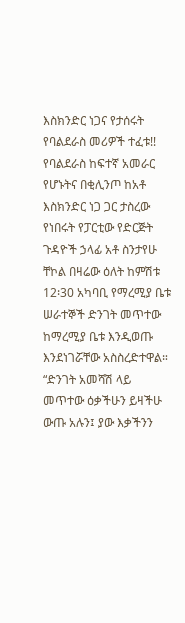እስክንድር ነጋና የታሰሩት የባልደራስ መሪዎች ተፈቱ!!
የባልደራስ ከፍተኛ አመራር የሆኑትና በቂሊንጦ ከአቶ እስክንድር ነጋ ጋር ታስረው የነበሩት የፓርቲው የድርጅት ጉዳዮች ኃላፊ አቶ ስንታየሁ ቸኮል በዛሬው ዕለት ከምሽቱ 12፡30 አካባቢ የማረሚያ ቤቱ ሠራተኞች ድንገት መጥተው ከማረሚያ ቤቱ እንዲወጡ እንደነገሯቸው አስስረድተዋል። “ድንገት አመሻሽ ላይ መጥተው ዕቃችሁን ይዛችሁ ውጡ አሉን፤ ያው እቃችንን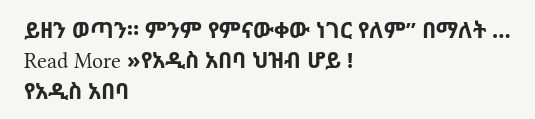ይዘን ወጣን። ምንም የምናውቀው ነገር የለም” በማለት …
Read More »የአዲስ አበባ ህዝብ ሆይ !
የአዲስ አበባ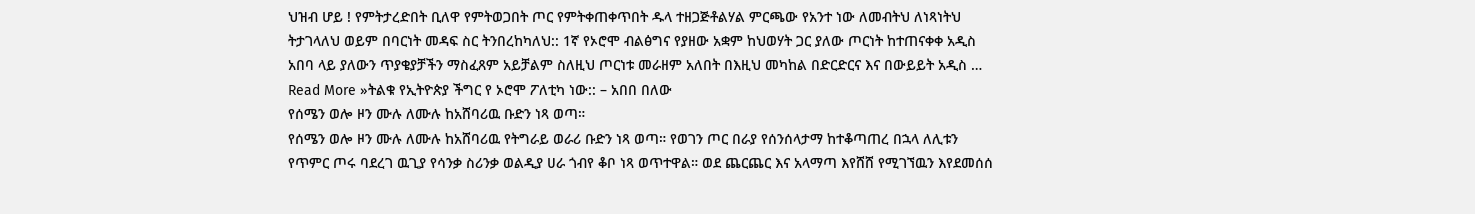ህዝብ ሆይ ! የምትታረድበት ቢለዋ የምትወጋበት ጦር የምትቀጠቀጥበት ዱላ ተዘጋጅቶልሃል ምርጫው የአንተ ነው ለመብትህ ለነጻነትህ ትታገላለህ ወይም በባርነት መዳፍ ስር ትንበረከካለህ:: 1ኛ የኦሮሞ ብልፅግና የያዘው አቋም ከህወሃት ጋር ያለው ጦርነት ከተጠናቀቀ አዲስ አበባ ላይ ያለውን ጥያቄያቻችን ማስፈጸም አይቻልም ስለዚህ ጦርነቱ መራዘም አለበት በእዚህ መካከል በድርድርና እና በውይይት አዲስ …
Read More »ትልቁ የኢትዮጵያ ችግር የ ኦሮሞ ፖለቲካ ነው:: – አበበ በለው
የሰሜን ወሎ ዞን ሙሉ ለሙሉ ከአሸባሪዉ ቡድን ነጻ ወጣ።
የሰሜን ወሎ ዞን ሙሉ ለሙሉ ከአሸባሪዉ የትግራይ ወራሪ ቡድን ነጻ ወጣ። የወገን ጦር በራያ የሰንሰላታማ ከተቆጣጠረ በኋላ ለሊቱን የጥምር ጦሩ ባደረገ ዉጊያ የሳንቃ ስሪንቃ ወልዲያ ሀራ ጎብየ ቆቦ ነጻ ወጥተዋል። ወደ ጨርጨር እና አላማጣ እየሸሸ የሚገኘዉን እየደመሰሰ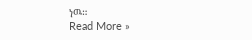ነዉ።
Read More »